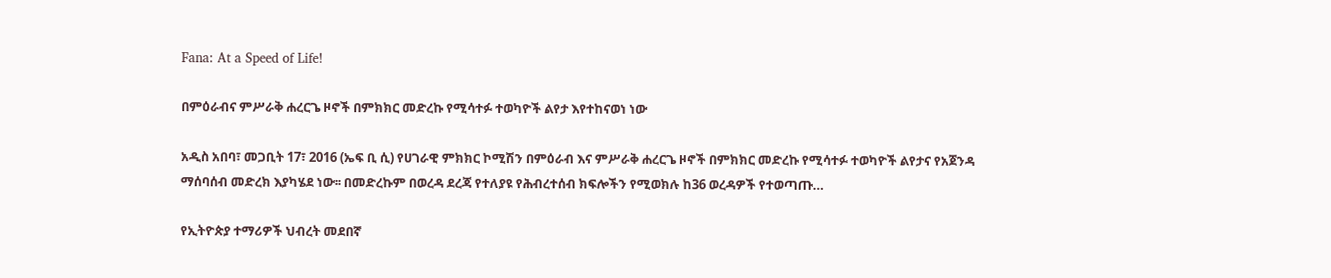Fana: At a Speed of Life!

በምዕራብና ምሥራቅ ሐረርጌ ዞኖች በምክክር መድረኩ የሚሳተፉ ተወካዮች ልየታ እየተከናወነ ነው

አዲስ አበባ፣ መጋቢት 17፣ 2016 (ኤፍ ቢ ሲ) የሀገራዊ ምክክር ኮሚሽን በምዕራብ እና ምሥራቅ ሐረርጌ ዞኖች በምክክር መድረኩ የሚሳተፉ ተወካዮች ልየታና የአጀንዳ ማሰባሰብ መድረክ እያካሄደ ነው፡፡ በመድረኩም በወረዳ ደረጃ የተለያዩ የሕብረተሰብ ክፍሎችን የሚወክሉ ከ36 ወረዳዎች የተወጣጡ…

የኢትዮጵያ ተማሪዎች ህብረት መደበኛ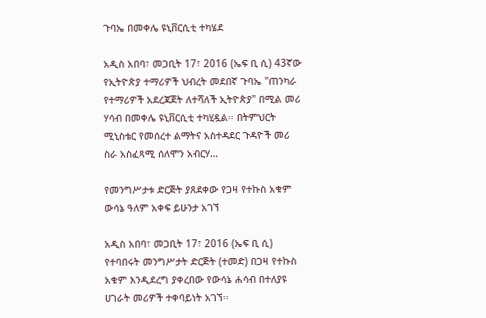ጉባኤ በመቀሌ ዩኒቨርሲቲ ተካሄደ

አዲስ አበባ፣ መጋቢት 17፣ 2016 (ኤፍ ቢ ሲ) 43ኛው የኢትዮጵያ ተማሪዎች ህብረት መደበኛ ጉባኤ "ጠንካራ የተማሪዎች አደረጃጀት ለተሻለች ኢትዮጵያ" በሚል መሪ ሃሳብ በመቀሌ ዩኒቨርሲቲ ተካሂዷል፡፡ በትምህርት ሚኒስቴር የመሰረተ ልማትና አስተዳደር ጉዳዮች መሪ ስራ አስፈጻሚ ሰለሞን አብርሃ…

የመንግሥታቱ ድርጅት ያጸደቀው የጋዛ የተኩስ አቁም ውሳኔ ዓለም አቀፍ ይሁንታ አገኘ

አዲስ አበባ፣ መጋቢት 17፣ 2016 (ኤፍ ቢ ሲ) የተባበሩት መንግሥታት ድርጅት (ተመድ) በጋዛ የተኩስ አቁም እንዲደረግ ያቀረበው የውሳኔ ሐሳብ በተለያዩ ሀገራት መሪዎች ተቀባይነት አገኘ፡፡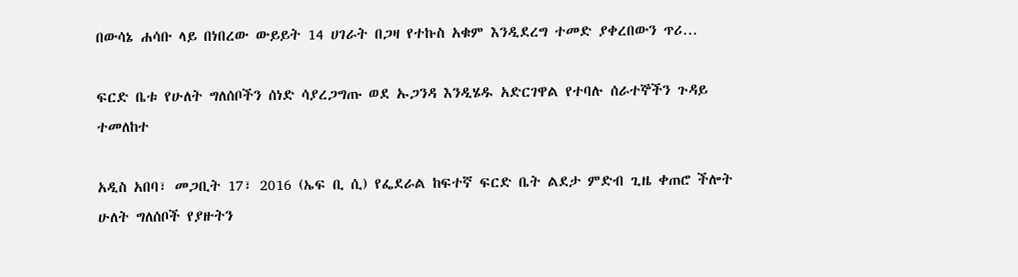በውሳኔ ሐሳቡ ላይ በነበረው ውይይት 14 ሀገራት በጋዛ የተኩስ አቁም እንዲደረግ ተመድ ያቀረበውን ጥሪ…

ፍርድ ቤቱ የሁለት ግለሰቦችን ሰነድ ሳያረጋግጡ ወደ ኡጋንዳ እንዲሄዱ አድርገዋል የተባሉ ሰራተኞችን ጉዳይ ተመለከተ

አዲስ አበባ፣ መጋቢት 17፣ 2016 (ኤፍ ቢ ሲ) የፌደራል ከፍተኛ ፍርድ ቤት ልደታ ምድብ ጊዜ ቀጠሮ ችሎት ሁለት ግለሰቦች የያዙትን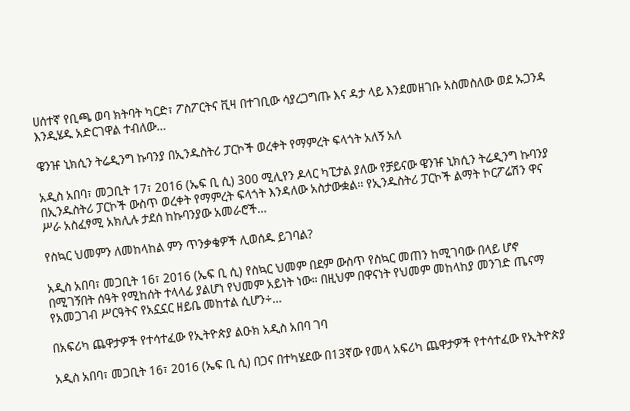ሀሰተኛ የቢጫ ወባ ክትባት ካርድ፣ ፖስፖርትና ቪዛ በተገቢው ሳያረጋግጡ እና ዳታ ላይ እንደመዘገቡ አስመስለው ወደ ኡጋንዳ እንዲሄዱ አድርገዋል ተብለው…

ዌንዡ ኒክሲን ትሬዲንግ ኩባንያ በኢንዱስትሪ ፓርኮች ወረቀት የማምረት ፍላጎት አለኝ አለ

አዲስ አበባ፣ መጋቢት 17፣ 2016 (ኤፍ ቢ ሲ) 300 ሚሊየን ዶላር ካፒታል ያለው የቻይናው ዌንዡ ኒክሲን ትሬዲንግ ኩባንያ በኢንዱስትሪ ፓርኮች ውስጥ ወረቀት የማምረት ፍላጎት እንዳለው አስታውቋል፡፡ የኢንዱስትሪ ፓርኮች ልማት ኮርፖሬሽን ዋና ሥራ አስፈፃሚ አክሊሉ ታደሰ ከኩባንያው አመራሮች…

የስኳር ህመምን ለመከላከል ምን ጥንቃቄዎች ሊወሰዱ ይገባል?

አዲስ አበባ፣ መጋቢት 16፣ 2016 (ኤፍ ቢ ሲ) የስኳር ህመም በደም ውስጥ የስኳር መጠን ከሚገባው በላይ ሆኖ በሚገኝበት ሰዓት የሚከሰት ተላላፊ ያልሆነ የህመም አይነት ነው። በዚህም በዋናነት የህመም መከላከያ መንገድ ጤናማ የአመጋገብ ሥርዓትና የአኗኗር ዘይቤ መከተል ሲሆን÷…

በአፍሪካ ጨዋታዎች የተሳተፈው የኢትዮጵያ ልዑክ አዲስ አበባ ገባ

አዲስ አበባ፣ መጋቢት 16፣ 2016 (ኤፍ ቢ ሲ) በጋና በተካሄደው በ13ኛው የመላ አፍሪካ ጨዋታዎች የተሳተፈው የኢትዮጵያ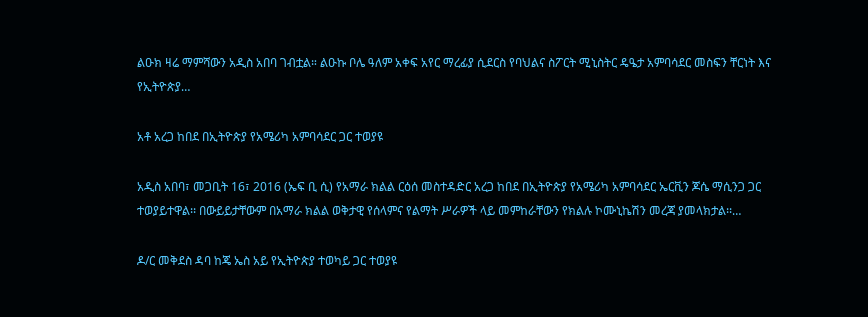ልዑክ ዛሬ ማምሻውን አዲስ አበባ ገብቷል። ልዑኩ ቦሌ ዓለም አቀፍ አየር ማረፊያ ሲደርስ የባህልና ስፖርት ሚኒስትር ዴዔታ አምባሳደር መስፍን ቸርነት እና የኢትዮጵያ…

አቶ አረጋ ከበደ በኢትዮጵያ የአሜሪካ አምባሳደር ጋር ተወያዩ

አዲስ አበባ፣ መጋቢት 16፣ 2016 (ኤፍ ቢ ሲ) የአማራ ክልል ርዕሰ መስተዳድር አረጋ ከበደ በኢትዮጵያ የአሜሪካ አምባሳደር ኤርቪን ጆሴ ማሲንጋ ጋር ተወያይተዋል፡፡ በውይይታቸውም በአማራ ክልል ወቅታዊ የሰላምና የልማት ሥራዎች ላይ መምከራቸውን የክልሉ ኮሙኒኬሽን መረጃ ያመላክታል፡፡…

ዶ/ር መቅደስ ዳባ ከጄ ኤስ አይ የኢትዮጵያ ተወካይ ጋር ተወያዩ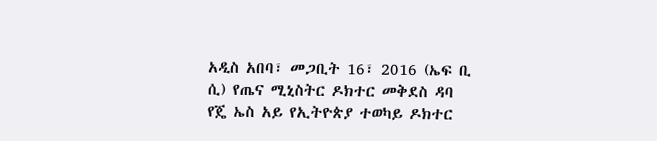አዲስ አበባ፣ መጋቢት 16፣ 2016 (ኤፍ ቢ ሲ) የጤና ሚኒስትር ዶክተር መቅደስ ዳባ የጄ ኤስ አይ የኢትዮጵያ ተወካይ ዶክተር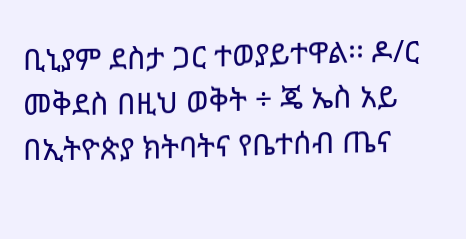ቢኒያም ደስታ ጋር ተወያይተዋል፡፡ ዶ/ር መቅደስ በዚህ ወቅት ÷ ጄ ኤስ አይ በኢትዮጵያ ክትባትና የቤተሰብ ጤና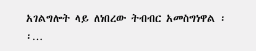አገልግሎት ላይ ለነበረው ትብብር አመስግነዋል ፡፡…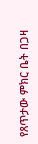የጸጥታው ምክር ቤት በጋዛ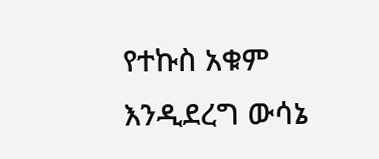የተኩስ አቁም እንዲደረግ ውሳኔ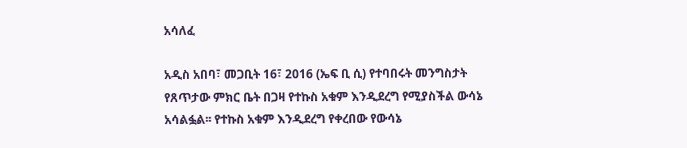አሳለፈ

አዲስ አበባ፣ መጋቢት 16፣ 2016 (ኤፍ ቢ ሲ) የተባበሩት መንግስታት የጸጥታው ምክር ቤት በጋዛ የተኩስ አቁም እንዲደረግ የሚያስችል ውሳኔ አሳልፏል፡፡ የተኩስ አቁም እንዲደረግ የቀረበው የውሳኔ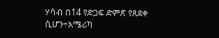ሃሳብ በ14 የድጋፍ ድምጽ የጸደቀ ሲሆን÷አሜሪካ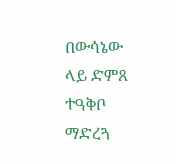በውሳኔው ላይ ድምጸ ተዓቅቦ ማድረጓ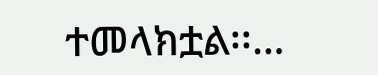ተመላክቷል፡፡…